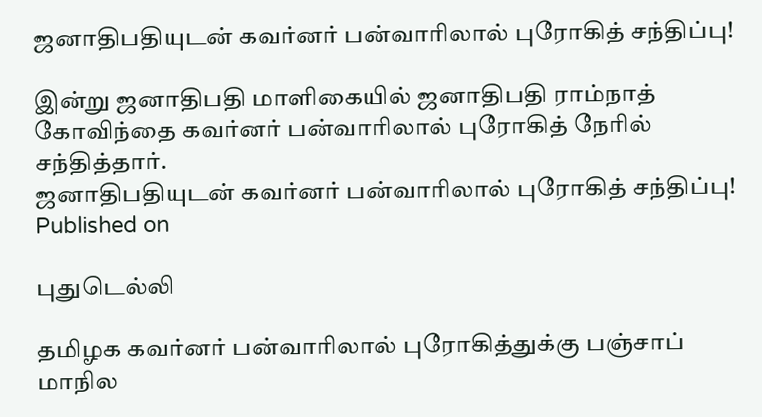ஜனாதிபதியுடன் கவர்னர் பன்வாரிலால் புரோகித் சந்திப்பு!

இன்று ஜனாதிபதி மாளிகையில் ஜனாதிபதி ராம்நாத் கோவிந்தை கவர்னர் பன்வாரிலால் புரோகித் நேரில் சந்தித்தார்.
ஜனாதிபதியுடன் கவர்னர் பன்வாரிலால் புரோகித் சந்திப்பு!
Published on

புதுடெல்லி

தமிழக கவர்னர் பன்வாரிலால் புரோகித்துக்கு பஞ்சாப் மாநில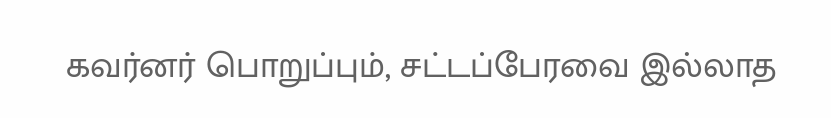கவர்னர் பொறுப்பும், சட்டப்பேரவை இல்லாத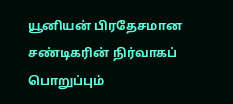யூனியன் பிரதேசமான சண்டிகரின் நிர்வாகப் பொறுப்பும்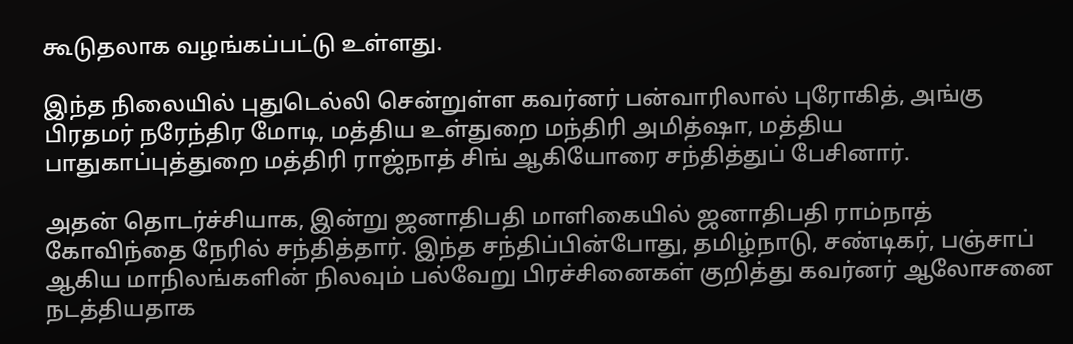கூடுதலாக வழங்கப்பட்டு உள்ளது.

இந்த நிலையில் புதுடெல்லி சென்றுள்ள கவர்னர் பன்வாரிலால் புரோகித், அங்கு பிரதமர் நரேந்திர மோடி, மத்திய உள்துறை மந்திரி அமித்ஷா, மத்திய பாதுகாப்புத்துறை மத்திரி ராஜ்நாத் சிங் ஆகியோரை சந்தித்துப் பேசினார்.

அதன் தொடர்ச்சியாக, இன்று ஜனாதிபதி மாளிகையில் ஜனாதிபதி ராம்நாத் கோவிந்தை நேரில் சந்தித்தார். இந்த சந்திப்பின்போது, தமிழ்நாடு, சண்டிகர், பஞ்சாப் ஆகிய மாநிலங்களின் நிலவும் பல்வேறு பிரச்சினைகள் குறித்து கவர்னர் ஆலோசனை நடத்தியதாக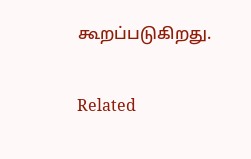கூறப்படுகிறது.

Related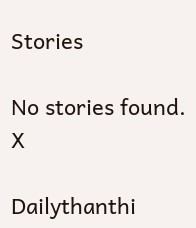Stories

No stories found.
X

Dailythanthi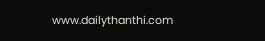www.dailythanthi.com